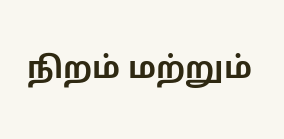நிறம் மற்றும்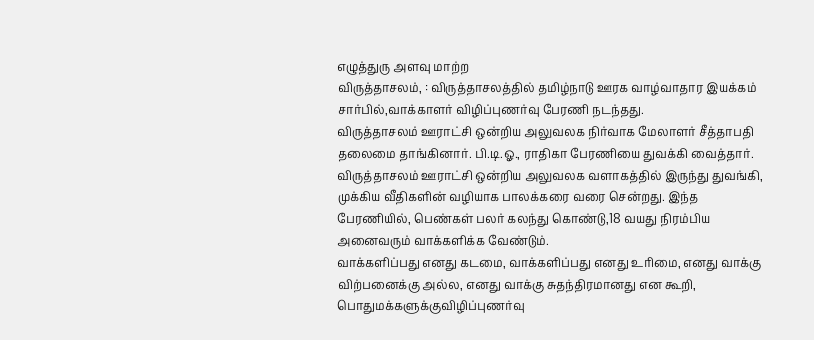எழுத்துரு அளவு மாற்ற
விருத்தாசலம், : விருத்தாசலத்தில் தமிழ்நாடு ஊரக வாழ்வாதார இயக்கம் சார்பில்,வாக்காளர் விழிப்புணர்வு பேரணி நடந்தது.
விருத்தாசலம் ஊராட்சி ஒன்றிய அலுவலக நிர்வாக மேலாளர் சீத்தாபதி தலைமை தாங்கினார். பி.டி.ஓ., ராதிகா பேரணியை துவக்கி வைத்தார்.
விருத்தாசலம் ஊராட்சி ஒன்றிய அலுவலக வளாகத்தில் இருந்து துவங்கி, முக்கிய வீதிகளின் வழியாக பாலக்கரை வரை சென்றது. இந்த பேரணியில், பெண்கள் பலர் கலந்து கொண்டு,18 வயது நிரம்பிய அனைவரும் வாக்களிக்க வேண்டும்.
வாக்களிப்பது எனது கடமை, வாக்களிப்பது எனது உரிமை, எனது வாக்கு விற்பனைக்கு அல்ல, எனது வாக்கு சுதந்திரமானது என கூறி, பொதுமக்களுக்குவிழிப்புணர்வு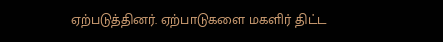ஏற்படுத்தினர். ஏற்பாடுகளை மகளிர் திட்ட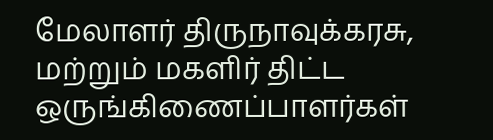மேலாளர் திருநாவுக்கரசு, மற்றும் மகளிர் திட்ட ஒருங்கிணைப்பாளர்கள்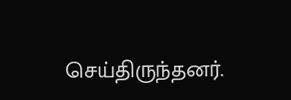செய்திருந்தனர்.